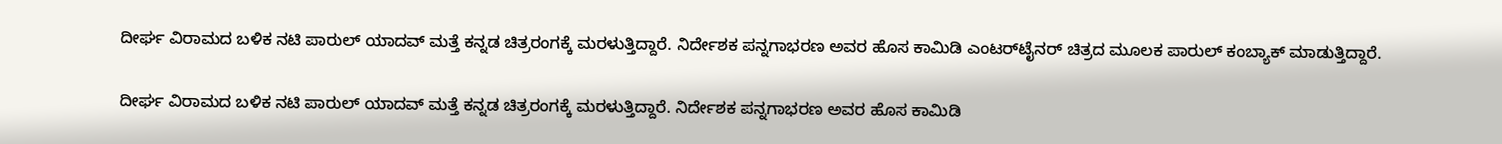ದೀರ್ಘ ವಿರಾಮದ ಬಳಿಕ ನಟಿ ಪಾರುಲ್ ಯಾದವ್ ಮತ್ತೆ ಕನ್ನಡ ಚಿತ್ರರಂಗಕ್ಕೆ ಮರಳುತ್ತಿದ್ದಾರೆ. ನಿರ್ದೇಶಕ ಪನ್ನಗಾಭರಣ ಅವರ ಹೊಸ ಕಾಮಿಡಿ ಎಂಟರ್‌ಟೈನರ್ ಚಿತ್ರದ ಮೂಲಕ ಪಾರುಲ್ ಕಂಬ್ಯಾಕ್ ಮಾಡುತ್ತಿದ್ದಾರೆ.

ದೀರ್ಘ ವಿರಾಮದ ಬಳಿಕ ನಟಿ ಪಾರುಲ್ ಯಾದವ್ ಮತ್ತೆ ಕನ್ನಡ ಚಿತ್ರರಂಗಕ್ಕೆ ಮರಳುತ್ತಿದ್ದಾರೆ. ನಿರ್ದೇಶಕ ಪನ್ನಗಾಭರಣ ಅವರ ಹೊಸ ಕಾಮಿಡಿ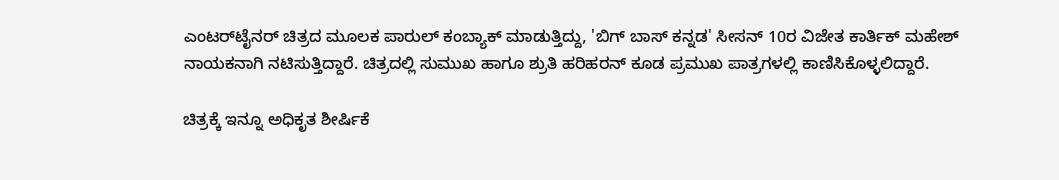ಎಂಟರ್‌ಟೈನರ್ ಚಿತ್ರದ ಮೂಲಕ ಪಾರುಲ್ ಕಂಬ್ಯಾಕ್ ಮಾಡುತ್ತಿದ್ದು, 'ಬಿಗ್ ಬಾಸ್ ಕನ್ನಡ' ಸೀಸನ್‌ 10ರ ವಿಜೇತ ಕಾರ್ತಿಕ್ ಮಹೇಶ್ ನಾಯಕನಾಗಿ ನಟಿಸುತ್ತಿದ್ದಾರೆ. ಚಿತ್ರದಲ್ಲಿ ಸುಮುಖ ಹಾಗೂ ಶ್ರುತಿ ಹರಿಹರನ್ ಕೂಡ ಪ್ರಮುಖ ಪಾತ್ರಗಳಲ್ಲಿ ಕಾಣಿಸಿಕೊಳ್ಳಲಿದ್ದಾರೆ.

ಚಿತ್ರಕ್ಕೆ ಇನ್ನೂ ಅಧಿಕೃತ ಶೀರ್ಷಿಕೆ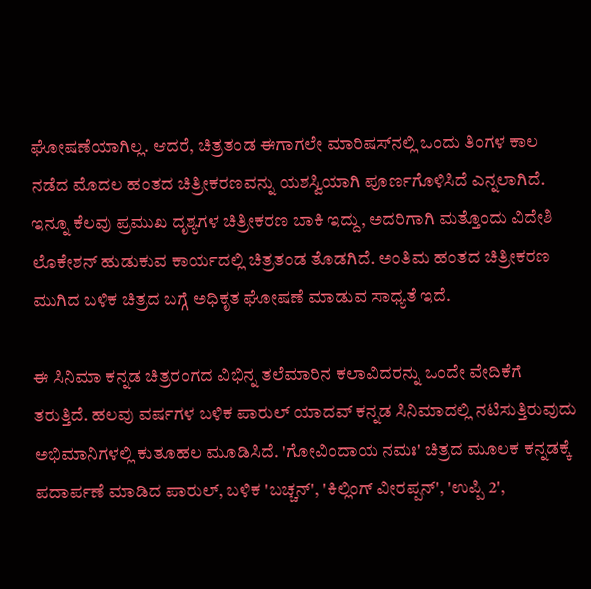ಘೋಷಣೆಯಾಗಿಲ್ಲ. ಆದರೆ, ಚಿತ್ರತಂಡ ಈಗಾಗಲೇ ಮಾರಿಷಸ್‌ನಲ್ಲಿ ಒಂದು ತಿಂಗಳ ಕಾಲ ನಡೆದ ಮೊದಲ ಹಂತದ ಚಿತ್ರೀಕರಣವನ್ನು ಯಶಸ್ವಿಯಾಗಿ ಪೂರ್ಣಗೊಳಿಸಿದೆ ಎನ್ನಲಾಗಿದೆ. ಇನ್ನೂ ಕೆಲವು ಪ್ರಮುಖ ದೃಶ್ಯಗಳ ಚಿತ್ರೀಕರಣ ಬಾಕಿ ಇದ್ದು, ಅದರಿಗಾಗಿ ಮತ್ತೊಂದು ವಿದೇಶಿ ಲೊಕೇಶನ್ ಹುಡುಕುವ ಕಾರ್ಯದಲ್ಲಿ ಚಿತ್ರತಂಡ ತೊಡಗಿದೆ. ಅಂತಿಮ ಹಂತದ ಚಿತ್ರೀಕರಣ ಮುಗಿದ ಬಳಿಕ ಚಿತ್ರದ ಬಗ್ಗೆ ಅಧಿಕೃತ ಘೋಷಣೆ ಮಾಡುವ ಸಾಧ್ಯತೆ ಇದೆ.

ಈ ಸಿನಿಮಾ ಕನ್ನಡ ಚಿತ್ರರಂಗದ ವಿಭಿನ್ನ ತಲೆಮಾರಿನ ಕಲಾವಿದರನ್ನು ಒಂದೇ ವೇದಿಕೆಗೆ ತರುತ್ತಿದೆ. ಹಲವು ವರ್ಷಗಳ ಬಳಿಕ ಪಾರುಲ್ ಯಾದವ್ ಕನ್ನಡ ಸಿನಿಮಾದಲ್ಲಿ ನಟಿಸುತ್ತಿರುವುದು ಅಭಿಮಾನಿಗಳಲ್ಲಿ ಕುತೂಹಲ ಮೂಡಿಸಿದೆ. 'ಗೋವಿಂದಾಯ ನಮಃ' ಚಿತ್ರದ ಮೂಲಕ ಕನ್ನಡಕ್ಕೆ ಪದಾರ್ಪಣೆ ಮಾಡಿದ ಪಾರುಲ್, ಬಳಿಕ 'ಬಚ್ಚನ್', 'ಕಿಲ್ಲಿಂಗ್ ವೀರಪ್ಪನ್', 'ಉಪ್ಪಿ 2',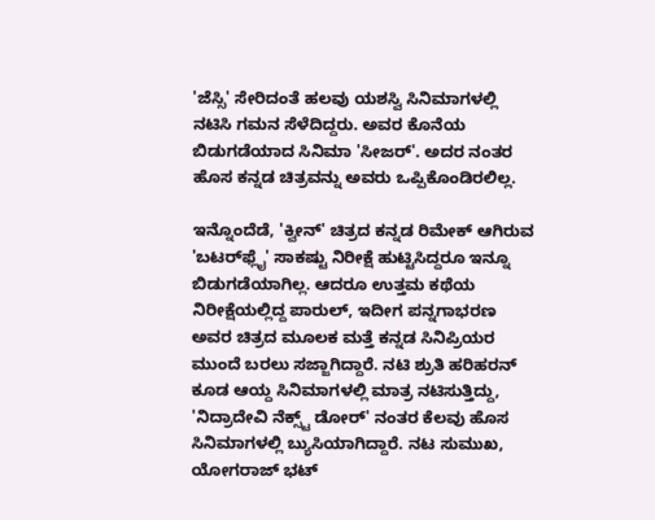'ಜೆಸ್ಸಿ' ಸೇರಿದಂತೆ ಹಲವು ಯಶಸ್ವಿ ಸಿನಿಮಾಗಳಲ್ಲಿ ನಟಿಸಿ ಗಮನ ಸೆಳೆದಿದ್ದರು. ಅವರ ಕೊನೆಯ ಬಿಡುಗಡೆಯಾದ ಸಿನಿಮಾ 'ಸೀಜರ್'. ಅದರ ನಂತರ ಹೊಸ ಕನ್ನಡ ಚಿತ್ರವನ್ನು ಅವರು ಒಪ್ಪಿಕೊಂಡಿರಲಿಲ್ಲ.

ಇನ್ನೊಂದೆಡೆ, 'ಕ್ವೀನ್' ಚಿತ್ರದ ಕನ್ನಡ ರಿಮೇಕ್ ಆಗಿರುವ 'ಬಟರ್‌ಫ್ಲೈ' ಸಾಕಷ್ಟು ನಿರೀಕ್ಷೆ ಹುಟ್ಟಿಸಿದ್ದರೂ ಇನ್ನೂ ಬಿಡುಗಡೆಯಾಗಿಲ್ಲ. ಆದರೂ ಉತ್ತಮ ಕಥೆಯ ನಿರೀಕ್ಷೆಯಲ್ಲಿದ್ದ ಪಾರುಲ್, ಇದೀಗ ಪನ್ನಗಾಭರಣ ಅವರ ಚಿತ್ರದ ಮೂಲಕ ಮತ್ತೆ ಕನ್ನಡ ಸಿನಿಪ್ರಿಯರ ಮುಂದೆ ಬರಲು ಸಜ್ಜಾಗಿದ್ದಾರೆ. ನಟಿ ಶ್ರುತಿ ಹರಿಹರನ್ ಕೂಡ ಆಯ್ದ ಸಿನಿಮಾಗಳಲ್ಲಿ ಮಾತ್ರ ನಟಿಸುತ್ತಿದ್ದು, 'ನಿದ್ರಾದೇವಿ ನೆಕ್ಸ್ಟ್ ಡೋರ್' ನಂತರ ಕೆಲವು ಹೊಸ ಸಿನಿಮಾಗಳಲ್ಲಿ ಬ್ಯುಸಿಯಾಗಿದ್ದಾರೆ. ನಟ ಸುಮುಖ, ಯೋಗರಾಜ್ ಭಟ್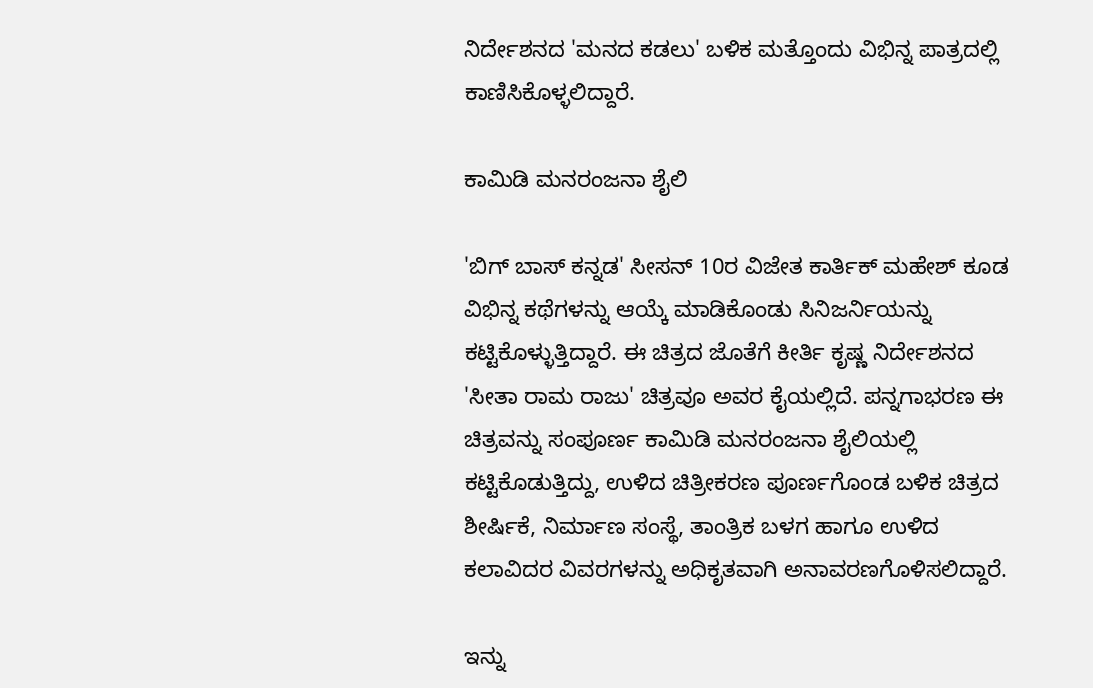ನಿರ್ದೇಶನದ 'ಮನದ ಕಡಲು' ಬಳಿಕ ಮತ್ತೊಂದು ವಿಭಿನ್ನ ಪಾತ್ರದಲ್ಲಿ ಕಾಣಿಸಿಕೊಳ್ಳಲಿದ್ದಾರೆ.

ಕಾಮಿಡಿ ಮನರಂಜನಾ ಶೈಲಿ

'ಬಿಗ್ ಬಾಸ್ ಕನ್ನಡ' ಸೀಸನ್‌ 10ರ ವಿಜೇತ ಕಾರ್ತಿಕ್ ಮಹೇಶ್ ಕೂಡ ವಿಭಿನ್ನ ಕಥೆಗಳನ್ನು ಆಯ್ಕೆ ಮಾಡಿಕೊಂಡು ಸಿನಿಜರ್ನಿಯನ್ನು ಕಟ್ಟಿಕೊಳ್ಳುತ್ತಿದ್ದಾರೆ. ಈ ಚಿತ್ರದ ಜೊತೆಗೆ ಕೀರ್ತಿ ಕೃಷ್ಣ ನಿರ್ದೇಶನದ 'ಸೀತಾ ರಾಮ ರಾಜು' ಚಿತ್ರವೂ ಅವರ ಕೈಯಲ್ಲಿದೆ. ಪನ್ನಗಾಭರಣ ಈ ಚಿತ್ರವನ್ನು ಸಂಪೂರ್ಣ ಕಾಮಿಡಿ ಮನರಂಜನಾ ಶೈಲಿಯಲ್ಲಿ ಕಟ್ಟಿಕೊಡುತ್ತಿದ್ದು, ಉಳಿದ ಚಿತ್ರೀಕರಣ ಪೂರ್ಣಗೊಂಡ ಬಳಿಕ ಚಿತ್ರದ ಶೀರ್ಷಿಕೆ, ನಿರ್ಮಾಣ ಸಂಸ್ಥೆ, ತಾಂತ್ರಿಕ ಬಳಗ ಹಾಗೂ ಉಳಿದ ಕಲಾವಿದರ ವಿವರಗಳನ್ನು ಅಧಿಕೃತವಾಗಿ ಅನಾವರಣಗೊಳಿಸಲಿದ್ದಾರೆ.

ಇನ್ನು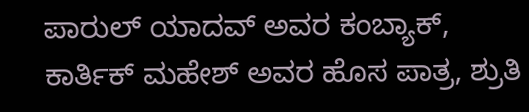ಪಾರುಲ್ ಯಾದವ್ ಅವರ ಕಂಬ್ಯಾಕ್, ಕಾರ್ತಿಕ್ ಮಹೇಶ್ ಅವರ ಹೊಸ ಪಾತ್ರ, ಶ್ರುತಿ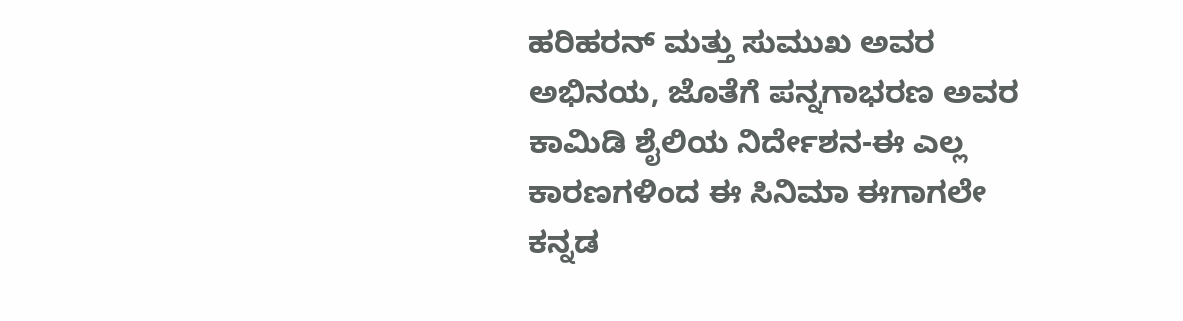ಹರಿಹರನ್ ಮತ್ತು ಸುಮುಖ ಅವರ ಅಭಿನಯ, ಜೊತೆಗೆ ಪನ್ನಗಾಭರಣ ಅವರ ಕಾಮಿಡಿ ಶೈಲಿಯ ನಿರ್ದೇಶನ-ಈ ಎಲ್ಲ ಕಾರಣಗಳಿಂದ ಈ ಸಿನಿಮಾ ಈಗಾಗಲೇ ಕನ್ನಡ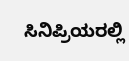ಸಿನಿಪ್ರಿಯರಲ್ಲಿ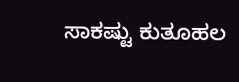ಸಾಕಷ್ಟು ಕುತೂಹಲ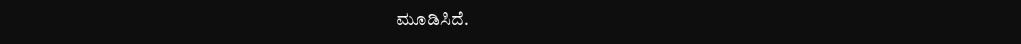ಮೂಡಿಸಿದೆ.